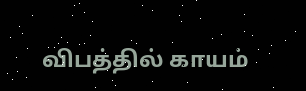விபத்தில் காயம்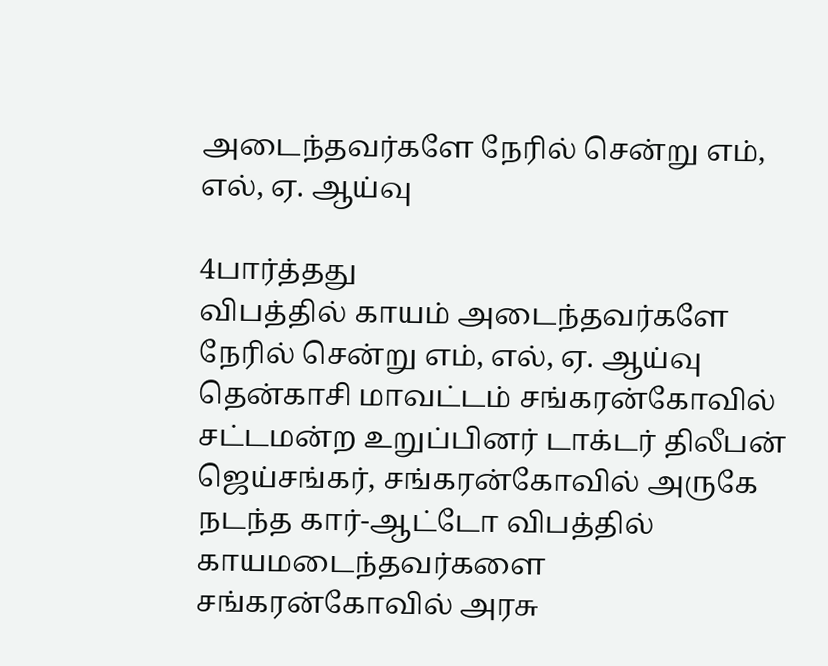அடைந்தவர்களே நேரில் சென்று எம், எல், ஏ. ஆய்வு

4பார்த்தது
விபத்தில் காயம் அடைந்தவர்களே நேரில் சென்று எம், எல், ஏ. ஆய்வு
தென்காசி மாவட்டம் சங்கரன்கோவில் சட்டமன்ற உறுப்பினர் டாக்டர் திலீபன் ஜெய்சங்கர், சங்கரன்கோவில் அருகே நடந்த கார்-ஆட்டோ விபத்தில் காயமடைந்தவர்களை சங்கரன்கோவில் அரசு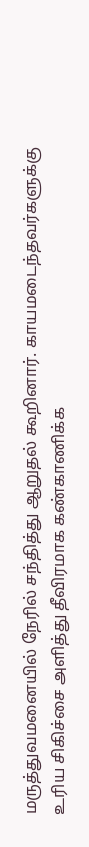மருத்துவமனையில் நேரில் சந்தித்து ஆறுதல் கூறினார். காயமடைந்தவர்களுக்கு உரிய சிகிச்சை அளித்து தீவிரமாக கண்காணிக்க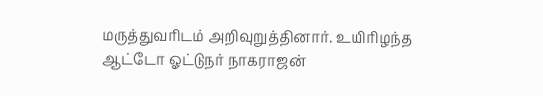மருத்துவரிடம் அறிவுறுத்தினார். உயிரிழந்த ஆட்டோ ஓட்டுநர் நாகராஜன்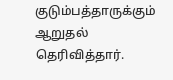குடும்பத்தாருக்கும் ஆறுதல் தெரிவித்தார்.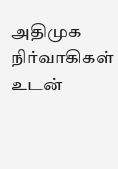அதிமுக நிர்வாகிகள் உடன்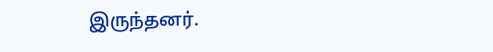இருந்தனர்.